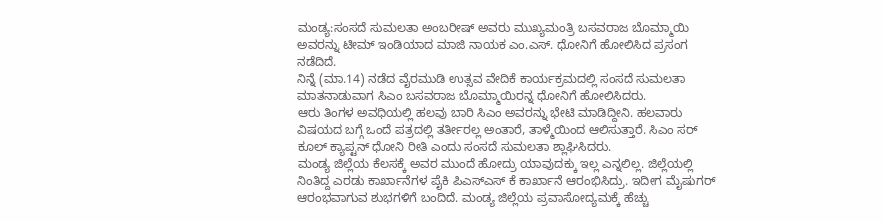ಮಂಡ್ಯ:ಸಂಸದೆ ಸುಮಲತಾ ಅಂಬರೀಷ್ ಅವರು ಮುಖ್ಯಮಂತ್ರಿ ಬಸವರಾಜ ಬೊಮ್ಮಾಯಿ ಅವರನ್ನು ಟೀಮ್ ಇಂಡಿಯಾದ ಮಾಜಿ ನಾಯಕ ಎಂ.ಎಸ್. ಧೋನಿಗೆ ಹೋಲಿಸಿದ ಪ್ರಸಂಗ ನಡೆದಿದೆ.
ನಿನ್ನೆ (ಮಾ.14) ನಡೆದ ವೈರಮುಡಿ ಉತ್ಸವ ವೇದಿಕೆ ಕಾರ್ಯಕ್ರಮದಲ್ಲಿ ಸಂಸದೆ ಸುಮಲತಾ ಮಾತನಾಡುವಾಗ ಸಿಎಂ ಬಸವರಾಜ ಬೊಮ್ಮಾಯಿರನ್ನ ಧೋನಿಗೆ ಹೋಲಿಸಿದರು.
ಆರು ತಿಂಗಳ ಅವಧಿಯಲ್ಲಿ ಹಲವು ಬಾರಿ ಸಿಎಂ ಅವರನ್ನು ಭೇಟಿ ಮಾಡಿದ್ದೀನಿ. ಹಲವಾರು ವಿಷಯದ ಬಗ್ಗೆ ಒಂದೆ ಪತ್ರದಲ್ಲಿ ತರ್ತೀರಲ್ಲ ಅಂತಾರೆ, ತಾಳ್ಮೆಯಿಂದ ಆಲಿಸುತ್ತಾರೆ. ಸಿಎಂ ಸರ್ ಕೂಲ್ ಕ್ಯಾಪ್ಟನ್ ಧೋನಿ‌ ರೀತಿ ಎಂದು ಸಂಸದೆ ಸುಮಲತಾ ಶ್ಲಾಘಿಸಿದರು.
ಮಂಡ್ಯ ಜಿಲ್ಲೆಯ ಕೆಲಸಕ್ಕೆ ಅವರ ಮುಂದೆ ಹೋದ್ರು ಯಾವುದಕ್ಕು ಇಲ್ಲ ಎನ್ನಲಿಲ್ಲ. ಜಿಲ್ಲೆಯಲ್ಲಿ ನಿಂತಿದ್ದ ಎರಡು ಕಾರ್ಖಾನೆಗಳ ಪೈಕಿ ಪಿಎಸ್ಎಸ್ ಕೆ ಕಾರ್ಖಾನೆ ಆರಂಭಿಸಿದ್ರು. ಇದೀಗ ಮೈಷುಗರ್ ಆರಂಭವಾಗುವ ಶುಭಗಳಿಗೆ ಬಂದಿದೆ. ಮಂಡ್ಯ ಜಿಲ್ಲೆಯ ಪ್ರವಾಸೋದ್ಯಮಕ್ಕೆ ಹೆಚ್ಚು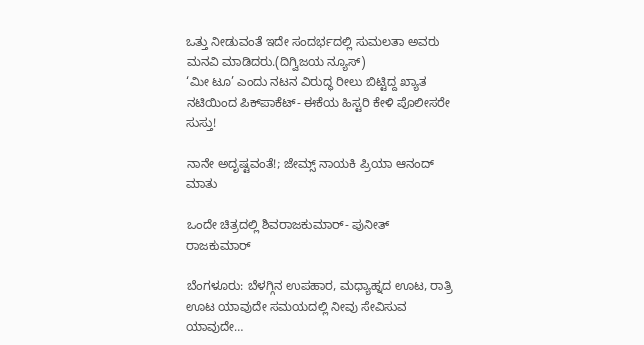ಒತ್ತು ನೀಡುವಂತೆ ಇದೇ ಸಂದರ್ಭದಲ್ಲಿ ಸುಮಲತಾ ಅವರು ಮನವಿ ಮಾಡಿದರು.(ದಿಗ್ವಿಜಯ ನ್ಯೂಸ್)
‘ಮೀ ಟೂ’ ಎಂದು ನಟನ ವಿರುದ್ಧ ರೀಲು ಬಿಟ್ಟಿದ್ದ ಖ್ಯಾತ ನಟಿಯಿಂದ ಪಿಕ್‌ಪಾಕೆಟ್‌- ಈಕೆಯ ಹಿಸ್ಟರಿ ಕೇಳಿ ಪೊಲೀಸರೇ ಸುಸ್ತು!

ನಾನೇ ಅದೃಷ್ಟವಂತೆ!; ಜೇಮ್ಸ್ ನಾಯಕಿ ಪ್ರಿಯಾ ಆನಂದ್ ಮಾತು

ಒಂದೇ ಚಿತ್ರದಲ್ಲಿ ಶಿವರಾಜಕುಮಾರ್- ಪುನೀತ್ ರಾಜಕುಮಾರ್

ಬೆಂಗಳೂರು: ಬೆಳಗ್ಗಿನ ಉಪಹಾರ, ಮಧ್ಯಾಹ್ನದ ಊಟ, ರಾತ್ರಿ ಊಟ ಯಾವುದೇ ಸಮಯದಲ್ಲಿ ನೀವು ಸೇವಿಸುವ ಯಾವುದೇ…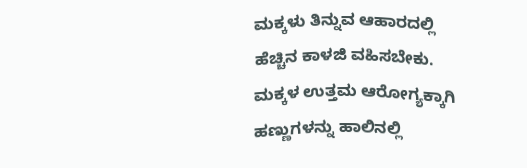ಮಕ್ಕಳು ತಿನ್ನುವ ಆಹಾರದಲ್ಲಿ ಹೆಚ್ಚಿನ ಕಾಳಜಿ ವಹಿಸಬೇಕು. ಮಕ್ಕಳ ಉತ್ತಮ ಆರೋಗ್ಯಕ್ಕಾಗಿ ಹಣ್ಣುಗಳನ್ನು ಹಾಲಿನಲ್ಲಿ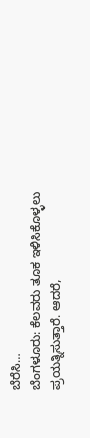ಬೆರೆಸಿ…
ಬೆಂಗಳೂರು: ಕೆಲವರು ತೂಕ ಇಳಿಸಿಕೊಳ್ಳಲು ಪ್ರಯತ್ನಿಸುತ್ತಾರೆ. ಆದರೆ,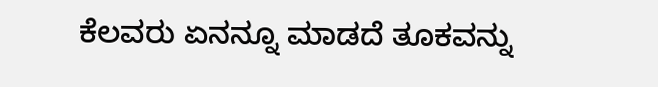ಕೆಲವರು ಏನನ್ನೂ ಮಾಡದೆ ತೂಕವನ್ನು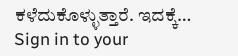ಕಳೆದುಕೊಳ್ಳುತ್ತಾರೆ. ಇದಕ್ಕೆ…
Sign in to your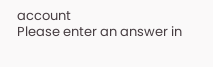account
Please enter an answer in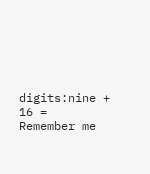digits:nine + 16 =
Remember me